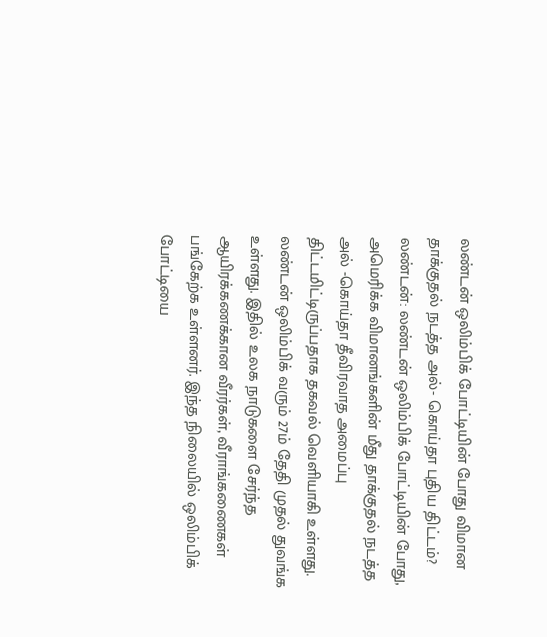லண்டன் ஒலிம்பிக் போட்டியின் போது விமான தாக்குதல் நடத்த அல்- கொய்தா புதிய திட்டம்?
லண்டன்: லண்டன் ஒலிம்பிக் போட்டியின் போது, அமெரிக்க விமானங்களின் மீது தாக்குதல் நடத்த அல் -கொய்தா தீவிரவாத அமைப்பு திட்டமிட்டிருப்பதாக தகவல் வெளியாகி உள்ளது.
லண்டன் ஒலிம்பிக் வரும் 27ம் தேதி முதல் துவங்க உள்ளது. இதில் உலக நாடுகளை சேர்ந்த ஆயிரக்கணக்கான வீரர்கள், வீராங்கணைகள் பங்கேற்க உள்ளனர். இந்த நிலையில் ஒலிம்பிக் போட்டியை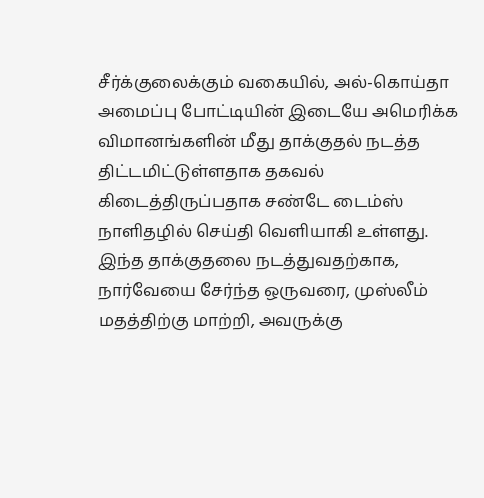சீர்க்குலைக்கும் வகையில், அல்-கொய்தா அமைப்பு போட்டியின் இடையே அமெரிக்க விமானங்களின் மீது தாக்குதல் நடத்த திட்டமிட்டுள்ளதாக தகவல் கிடைத்திருப்பதாக சண்டே டைம்ஸ் நாளிதழில் செய்தி வெளியாகி உள்ளது.
இந்த தாக்குதலை நடத்துவதற்காக, நார்வேயை சேர்ந்த ஒருவரை, முஸ்லீம் மதத்திற்கு மாற்றி, அவருக்கு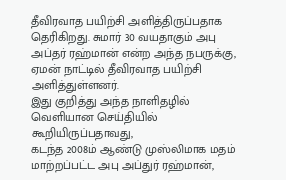தீவிரவாத பயிற்சி அளித்திருப்பதாக தெரிகிறது. சுமார் 30 வயதாகும் அபு அப்தர் ரஹ்மான் என்ற அந்த நபருக்கு, ஏமன் நாட்டில் தீவிரவாத பயிற்சி அளித்துள்ளனர்.
இது குறித்து அந்த நாளிதழில் வெளியான செய்தியில் கூறியிருப்பதாவது,
கடந்த 2008ம் ஆண்டு முஸ்லிமாக மதம் மாற்றப்பட்ட அபு அப்துர் ரஹ்மான்,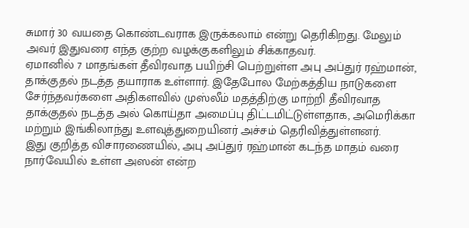சுமார் 30 வயதை கொண்டவராக இருக்கலாம் என்று தெரிகிறது. மேலும் அவர் இதுவரை எந்த குற்ற வழக்குகளிலும் சிக்காதவர்.
ஏமானில் 7 மாதங்கள் தீவிரவாத பயிற்சி பெற்றுள்ள அபு அப்துர் ரஹ்மான், தாக்குதல் நடத்த தயாராக உள்ளார். இதேபோல மேற்கத்திய நாடுகளை சேர்ந்தவர்களை அதிகளவில் முஸ்லீம் மதத்திற்கு மாற்றி தீவிரவாத தாக்குதல் நடத்த அல் கொய்தா அமைப்பு திட்டமிட்டுள்ளதாக, அமெரிக்கா மற்றும் இங்கிலாந்து உளவுத்துறையினர் அச்சம் தெரிவித்துள்ளனர்.
இது குறித்த விசாரணையில், அபு அப்துர் ரஹ்மான் கடந்த மாதம் வரை நார்வேயில் உள்ள அஸன் என்ற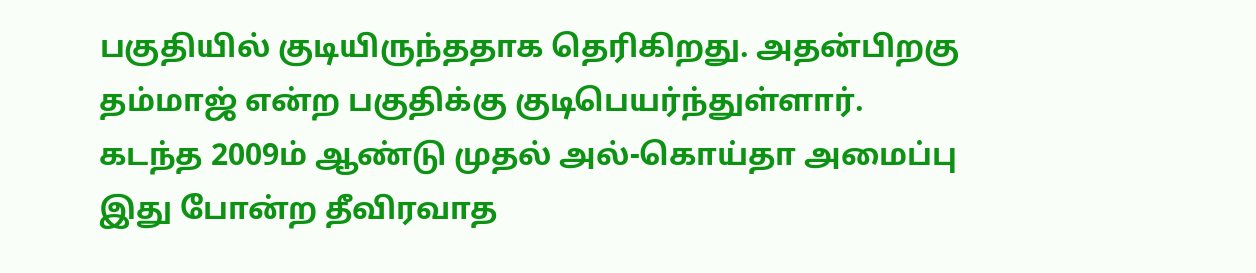பகுதியில் குடியிருந்ததாக தெரிகிறது. அதன்பிறகு தம்மாஜ் என்ற பகுதிக்கு குடிபெயர்ந்துள்ளார்.
கடந்த 2009ம் ஆண்டு முதல் அல்-கொய்தா அமைப்பு இது போன்ற தீவிரவாத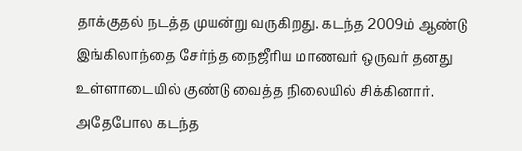தாக்குதல் நடத்த முயன்று வருகிறது. கடந்த 2009ம் ஆண்டு இங்கிலாந்தை சேர்ந்த நைஜீரிய மாணவர் ஒருவர் தனது உள்ளாடையில் குண்டு வைத்த நிலையில் சிக்கினார்.
அதேபோல கடந்த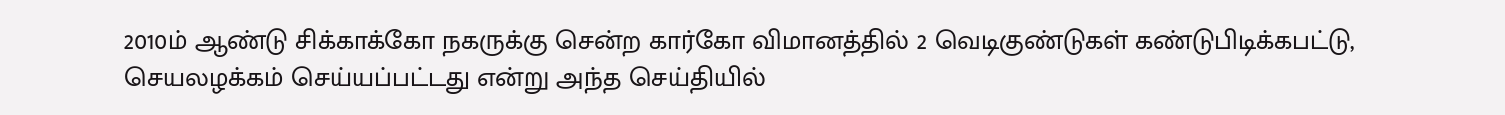2010ம் ஆண்டு சிக்காக்கோ நகருக்கு சென்ற கார்கோ விமானத்தில் 2 வெடிகுண்டுகள் கண்டுபிடிக்கபட்டு, செயலழக்கம் செய்யப்பட்டது என்று அந்த செய்தியில்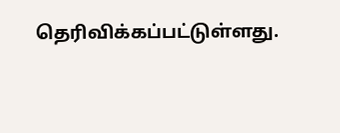தெரிவிக்கப்பட்டுள்ளது.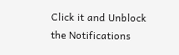Click it and Unblock the Notifications